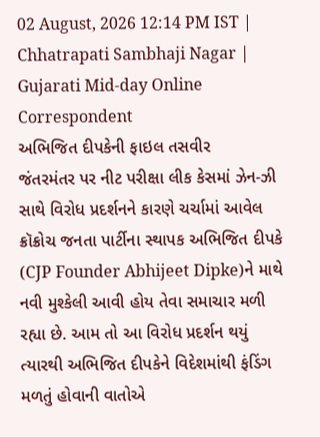02 August, 2026 12:14 PM IST | Chhatrapati Sambhaji Nagar | Gujarati Mid-day Online Correspondent
અભિજિત દીપકેની ફાઇલ તસવીર
જંતરમંતર પર નીટ પરીક્ષા લીક કેસમાં ઝેન-ઝી સાથે વિરોધ પ્રદર્શનને કારણે ચર્ચામાં આવેલ ક્રૉક્રોચ જનતા પાર્ટીના સ્થાપક અભિજિત દીપકે (CJP Founder Abhijeet Dipke)ને માથે નવી મુશ્કેલી આવી હોય તેવા સમાચાર મળી રહ્યા છે. આમ તો આ વિરોધ પ્રદર્શન થયું ત્યારથી અભિજિત દીપકેને વિદેશમાંથી ફંડિંગ મળતું હોવાની વાતોએ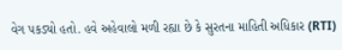વેગ પકડ્યો હતો. હવે અહેવાલો મળી રહ્યા છે કે સુરતના માહિતી અધિકાર (RTI)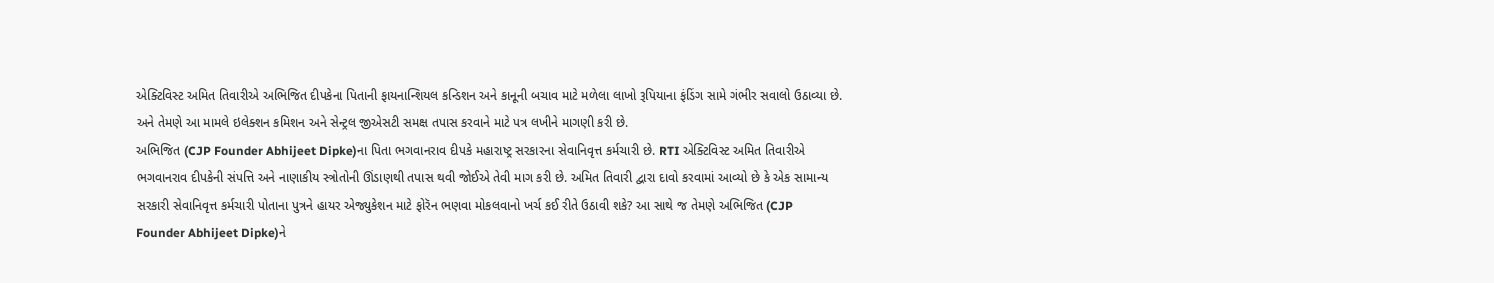એક્ટિવિસ્ટ અમિત તિવારીએ અભિજિત દીપકેના પિતાની ફાયનાન્શિયલ કન્ડિશન અને કાનૂની બચાવ માટે મળેલા લાખો રૂપિયાના ફંડિંગ સામે ગંભીર સવાલો ઉઠાવ્યા છે. અને તેમણે આ મામલે ઇલેક્શન કમિશન અને સેન્ટ્રલ જીએસટી સમક્ષ તપાસ કરવાને માટે પત્ર લખીને માગણી કરી છે.
અભિજિત (CJP Founder Abhijeet Dipke)ના પિતા ભગવાનરાવ દીપકે મહારાષ્ટ્ર સરકારના સેવાનિવૃત્ત કર્મચારી છે. RTI એક્ટિવિસ્ટ અમિત તિવારીએ ભગવાનરાવ દીપકેની સંપત્તિ અને નાણાકીય સ્ત્રોતોની ઊંડાણથી તપાસ થવી જોઈએ તેવી માગ કરી છે. અમિત તિવારી દ્વારા દાવો કરવામાં આવ્યો છે કે એક સામાન્ય સરકારી સેવાનિવૃત્ત કર્મચારી પોતાના પુત્રને હાયર એજ્યુકેશન માટે ફોરૅન ભણવા મોકલવાનો ખર્ચ કઈ રીતે ઉઠાવી શકે? આ સાથે જ તેમણે અભિજિત (CJP Founder Abhijeet Dipke)ને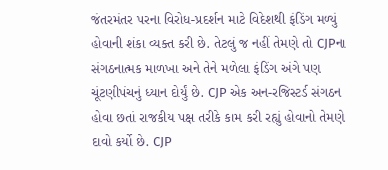જંતરમંતર પરના વિરોધ-પ્રદર્શન માટે વિદેશથી ફંડિંગ મળ્યું હોવાની શંકા વ્યક્ત કરી છે. તેટલું જ નહીં તેમણે તો CJPના સંગઠનાત્મક માળખા અને તેને મળેલા ફંડિંગ અંગે પણ ચૂંટણીપંચનું ધ્યાન દોર્યું છે. CJP એક અન-રજિસ્ટર્ડ સંગઠન હોવા છતાં રાજકીય પક્ષ તરીકે કામ કરી રહ્યું હોવાનો તેમણે દાવો કર્યો છે. CJP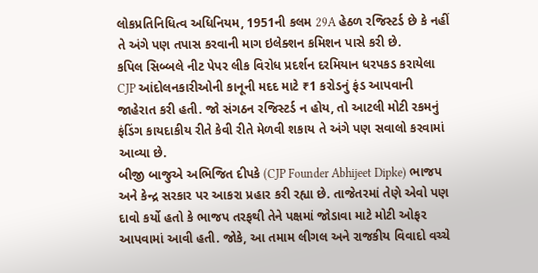લોકપ્રતિનિધિત્વ અધિનિયમ, 1951ની કલમ 29A હેઠળ રજિસ્ટર્ડ છે કે નહીં તે અંગે પણ તપાસ કરવાની માગ ઇલેક્શન કમિશન પાસે કરી છે.
કપિલ સિબ્બલે નીટ પેપર લીક વિરોધ પ્રદર્શન દરમિયાન ધરપકડ કરાયેલા CJP આંદોલનકારીઓની કાનૂની મદદ માટે ₹1 કરોડનું ફંડ આપવાની જાહેરાત કરી હતી. જો સંગઠન રજિસ્ટર્ડ ન હોય, તો આટલી મોટી રકમનું ફંડિંગ કાયદાકીય રીતે કેવી રીતે મેળવી શકાય તે અંગે પણ સવાલો કરવામાં આવ્યા છે.
બીજી બાજુએ અભિજિત દીપકે (CJP Founder Abhijeet Dipke) ભાજપ અને કેન્દ્ર સરકાર પર આકરા પ્રહાર કરી રહ્યા છે. તાજેતરમાં તેણે એવો પણ દાવો કર્યો હતો કે ભાજપ તરફથી તેને પક્ષમાં જોડાવા માટે મોટી ઓફર આપવામાં આવી હતી. જોકે, આ તમામ લીગલ અને રાજકીય વિવાદો વચ્ચે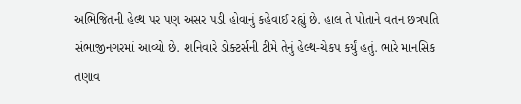અભિજિતની હેલ્થ પર પણ અસર પડી હોવાનું કહેવાઈ રહ્યું છે. હાલ તે પોતાને વતન છત્રપતિ સંભાજીનગરમાં આવ્યો છે. શનિવારે ડોક્ટર્સની ટીમે તેનું હેલ્થ-ચેકપ કર્યું હતું. ભારે માનસિક તણાવ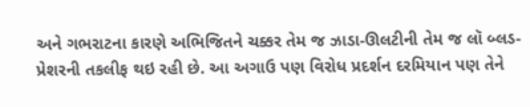અને ગભરાટના કારણે અભિજિતને ચક્કર તેમ જ ઝાડા-ઊલટીની તેમ જ લૉ બ્લડ-પ્રેશરની તકલીફ થઇ રહી છે. આ અગાઉ પણ વિરોધ પ્રદર્શન દરમિયાન પણ તેને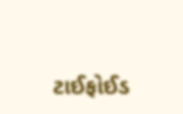ટાઈફોઈડ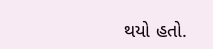થયો હતો.